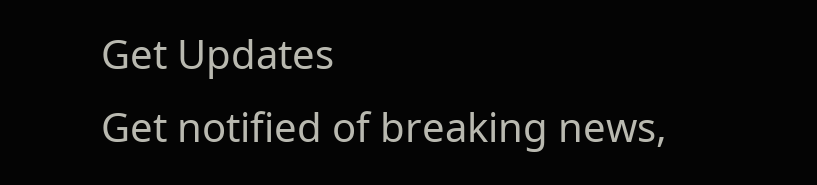Get Updates
Get notified of breaking news,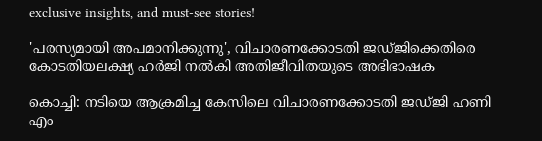exclusive insights, and must-see stories!

'പരസ്യമായി അപമാനിക്കുന്നു', വിചാരണക്കോടതി ജഡ്ജിക്കെതിരെ കോടതിയലക്ഷ്യ ഹർജി നൽകി അതിജീവിതയുടെ അഭിഭാഷക

കൊച്ചി: നടിയെ ആക്രമിച്ച കേസിലെ വിചാരണക്കോടതി ജഡ്ജി ഹണി എം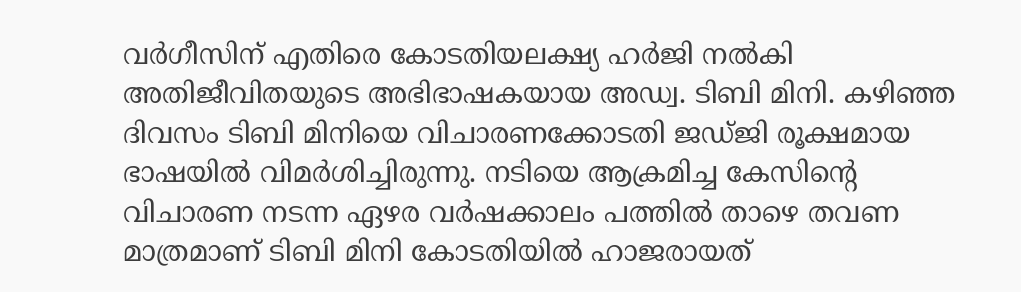വര്‍ഗീസിന് എതിരെ കോടതിയലക്ഷ്യ ഹര്‍ജി നല്‍കി അതിജീവിതയുടെ അഭിഭാഷകയായ അഡ്വ. ടിബി മിനി. കഴിഞ്ഞ ദിവസം ടിബി മിനിയെ വിചാരണക്കോടതി ജഡ്ജി രൂക്ഷമായ ഭാഷയില്‍ വിമര്‍ശിച്ചിരുന്നു. നടിയെ ആക്രമിച്ച കേസിന്റെ വിചാരണ നടന്ന ഏഴര വര്‍ഷക്കാലം പത്തില്‍ താഴെ തവണ മാത്രമാണ് ടിബി മിനി കോടതിയില്‍ ഹാജരായത്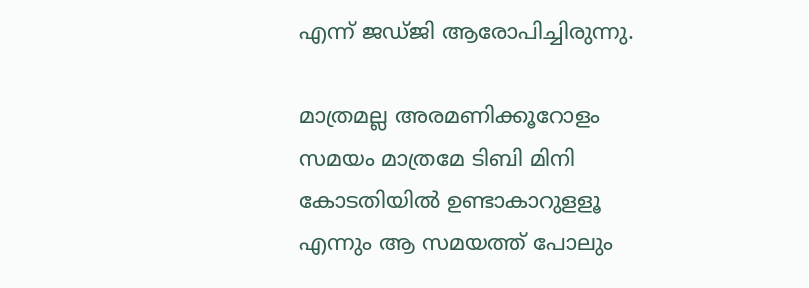എന്ന് ജഡ്ജി ആരോപിച്ചിരുന്നു.

മാത്രമല്ല അരമണിക്കൂറോളം സമയം മാത്രമേ ടിബി മിനി കോടതിയില്‍ ഉണ്ടാകാറുളളൂ എന്നും ആ സമയത്ത് പോലും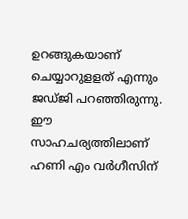ഉറങ്ങുകയാണ് ചെയ്യാറുളളത് എന്നും ജഡ്ജി പറഞ്ഞിരുന്നു. ഈ സാഹചര്യത്തിലാണ് ഹണി എം വര്‍ഗീസിന്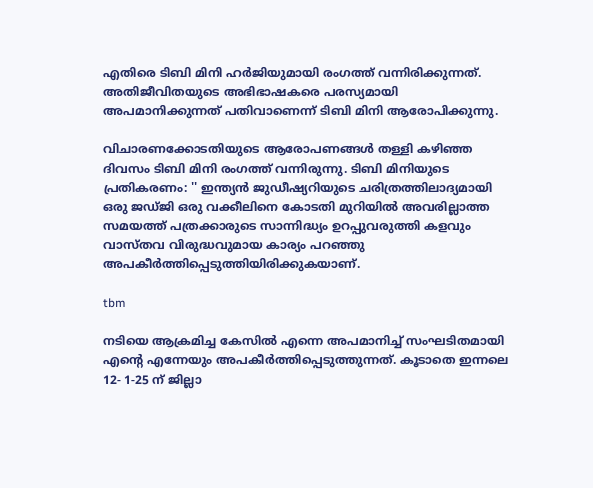എതിരെ ടിബി മിനി ഹര്‍ജിയുമായി രംഗത്ത് വന്നിരിക്കുന്നത്. അതിജീവിതയുടെ അഭിഭാഷകരെ പരസ്യമായി അപമാനിക്കുന്നത് പതിവാണെന്ന് ടിബി മിനി ആരോപിക്കുന്നു.

വിചാരണക്കോടതിയുടെ ആരോപണങ്ങൾ തള്ളി കഴിഞ്ഞ ദിവസം ടിബി മിനി രംഗത്ത് വന്നിരുന്നു. ടിബി മിനിയുടെ പ്രതികരണം: '' ഇന്ത്യൻ ജുഡീഷ്യറിയുടെ ചരിത്രത്തിലാദ്യമായി ഒരു ജഡ്ജി ഒരു വക്കീലിനെ കോടതി മുറിയിൽ അവരില്ലാത്ത സമയത്ത് പത്രക്കാരുടെ സാന്നിദ്ധ്യം ഉറപ്പുവരുത്തി കളവും വാസ്തവ വിരുദ്ധവുമായ കാര്യം പറഞ്ഞു അപകീർത്തിപ്പെടുത്തിയിരിക്കുകയാണ്.

tbm

നടിയെ ആക്രമിച്ച കേസിൽ എന്നെ അപമാനിച്ച് സംഘടിതമായി എൻ്റെ എന്നേയും അപകീർത്തിപ്പെടുത്തുന്നത്. കൂടാതെ ഇന്നലെ 12- 1-25 ന് ജില്ലാ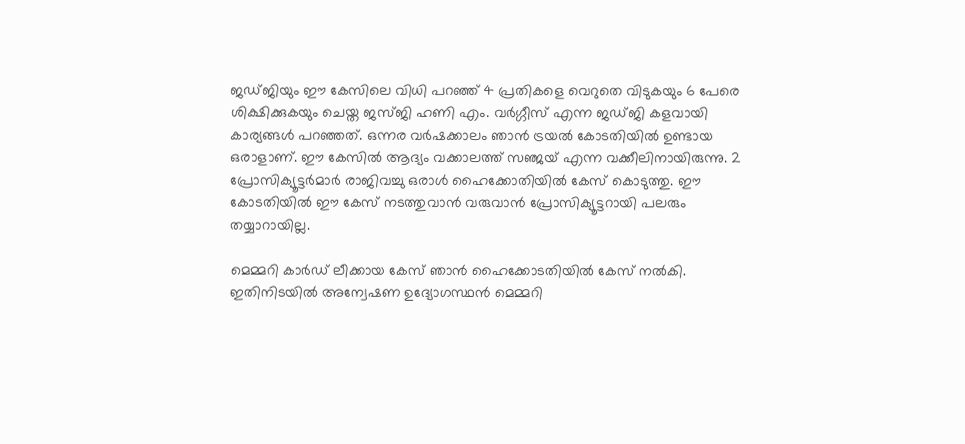ജഡ്ജിയും ഈ കേസിലെ വിധി പറഞ്ഞ് 4 പ്രതികളെ വെറുതെ വിടുകയും 6 പേരെ ശിക്ഷിക്കുകയും ചെയ്ത ജസ്ജി ഹണി എം. വർഗ്ഗീസ് എന്ന ജഡ്ജി കളവായി കാര്യങ്ങൾ പറഞ്ഞത്. ഒന്നര വർഷക്കാലം ഞാൻ ട്രയൽ കോടതിയിൽ ഉണ്ടായ ഒരാളാണ്. ഈ കേസിൽ ആദ്യം വക്കാലത്ത് സഞ്ജയ് എന്ന വക്കീലിനായിരുന്നു. 2 പ്രോസിക്യൂട്ടർമാർ രാജിവച്ചു ഒരാൾ ഹൈക്കോതിയിൽ കേസ് കൊടുത്തു. ഈ കോടതിയിൽ ഈ കേസ് നടത്തുവാൻ വരുവാൻ പ്രോസിക്യൂട്ടറായി പലരും തയ്യാറായില്ല.

മെമ്മറി കാർഡ് ലീക്കായ കേസ് ഞാൻ ഹൈക്കോടതിയിൽ കേസ് നൽകി. ഇതിനിടയിൽ അന്വേഷണ ഉദ്യോഗസ്ഥൻ മെമ്മറി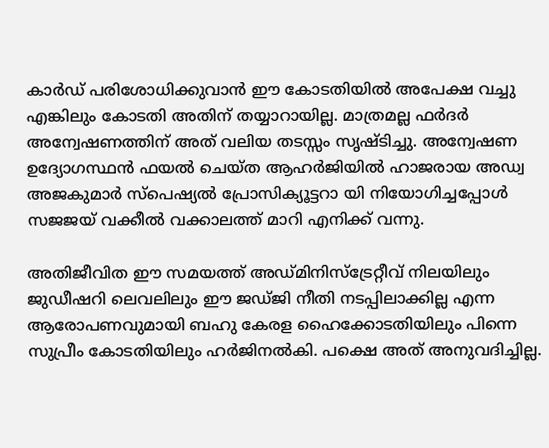കാർഡ് പരിശോധിക്കുവാൻ ഈ കോടതിയിൽ അപേക്ഷ വച്ചു എങ്കിലും കോടതി അതിന് തയ്യാറായില്ല. മാത്രമല്ല ഫർദർ അന്വേഷണത്തിന് അത് വലിയ തടസ്സം സൃഷ്ടിച്ചു. അന്വേഷണ ഉദ്യോഗസ്ഥൻ ഫയൽ ചെയ്ത ആഹർജിയിൽ ഹാജരായ അഡ്വ അജകുമാർ സ്പെഷ്യൽ പ്രോസിക്യൂട്ടറാ യി നിയോഗിച്ചപ്പോൾ സജജയ് വക്കീൽ വക്കാലത്ത് മാറി എനിക്ക് വന്നു.

അതിജീവിത ഈ സമയത്ത് അഡ്മിനിസ്ട്രേറ്റീവ് നിലയിലും ജുഡീഷറി ലെവലിലും ഈ ജഡ്ജി നീതി നടപ്പിലാക്കില്ല എന്ന ആരോപണവുമായി ബഹു കേരള ഹൈക്കോടതിയിലും പിന്നെ സുപ്രീം കോടതിയിലും ഹർജിനൽകി. പക്ഷെ അത് അനുവദിച്ചില്ല.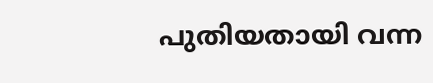പുതിയതായി വന്ന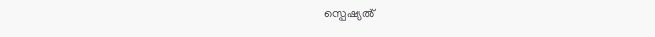സ്പെഷ്യൽ്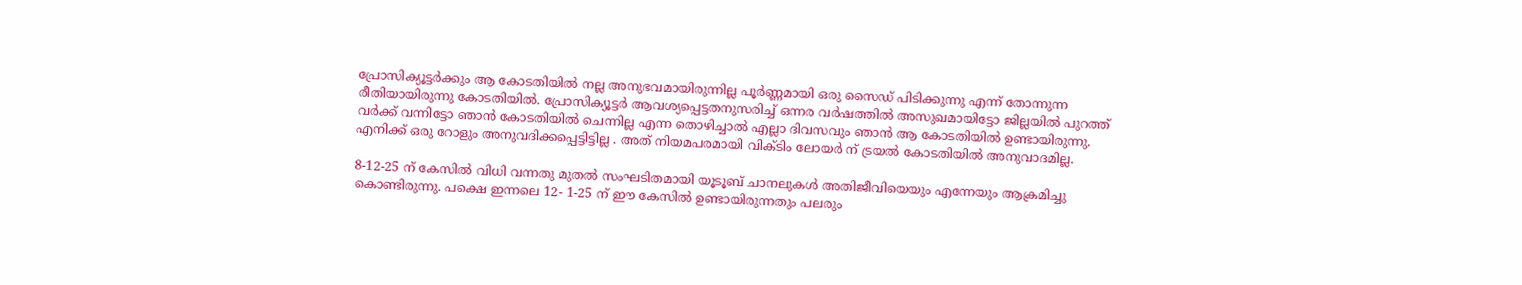പ്രോസിക്യൂട്ടർക്കും ആ കോടതിയിൽ നല്ല അനുഭവമായിരുന്നില്ല പൂർണ്ണമായി ഒരു സൈഡ് പിടിക്കുന്നു എന്ന് തോന്നുന്ന രീതിയായിരുന്നു കോടതിയിൽ. പ്രോസിക്യൂട്ടർ ആവശ്യപ്പെട്ടതനുസരിച്ച് ഒന്നര വർഷത്തിൽ അസുഖമായിട്ടോ ജില്ലയിൽ പുറത്ത് വർക്ക് വന്നിട്ടോ ഞാൻ കോടതിയിൽ ചെന്നില്ല എന്ന തൊഴിച്ചാൽ എല്ലാ ദിവസവും ഞാൻ ആ കോടതിയിൽ ഉണ്ടായിരുന്നു. എനിക്ക് ഒരു റോളും അനുവദിക്കപ്പെട്ടിട്ടില്ല . അത് നിയമപരമായി വിക്ടിം ലോയർ ന് ട്രയൽ കോടതിയിൽ അനുവാദമില്ല.

8-12-25 ന് കേസിൽ വിധി വന്നതു മുതൽ സംഘടിതമായി യൂടൂബ് ചാനലുകൾ അതിജീവിയെയും എന്നേയും ആക്രമിച്ചു കൊണ്ടിരുന്നു. പക്ഷെ ഇന്നലെ 12- 1-25 ന് ഈ കേസിൽ ഉണ്ടായിരുന്നതും പലരും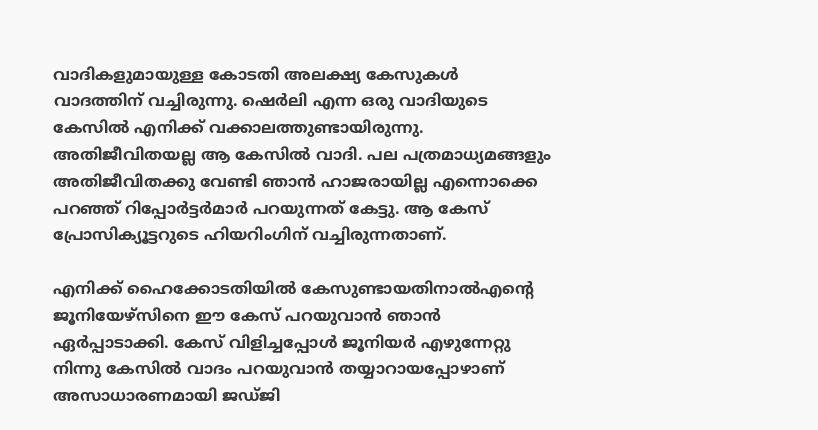വാദികളുമായുള്ള കോടതി അലക്ഷ്യ കേസുകൾ വാദത്തിന് വച്ചിരുന്നു. ഷെർലി എന്ന ഒരു വാദിയുടെ കേസിൽ എനിക്ക് വക്കാലത്തുണ്ടായിരുന്നു. അതിജീവിതയല്ല ആ കേസിൽ വാദി. പല പത്രമാധ്യമങ്ങളും അതിജീവിതക്കു വേണ്ടി ഞാൻ ഹാജരായില്ല എന്നൊക്കെ പറഞ്ഞ് റിപ്പോർട്ടർമാർ പറയുന്നത് കേട്ടു. ആ കേസ് പ്രോസിക്യൂട്ടറുടെ ഹിയറിംഗിന് വച്ചിരുന്നതാണ്.

എനിക്ക് ഹൈക്കോടതിയിൽ കേസുണ്ടായതിനാൽഎൻ്റെ ജൂനിയേഴ്സിനെ ഈ കേസ് പറയുവാൻ ഞാൻ ഏർപ്പാടാക്കി. കേസ് വിളിച്ചപ്പോൾ ജൂനിയർ എഴുന്നേറ്റു നിന്നു കേസിൽ വാദം പറയുവാൻ തയ്യാറായപ്പോഴാണ് അസാധാരണമായി ജഡ്ജി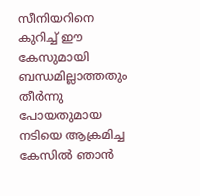സീനിയറിനെ കുറിച്ച് ഈ കേസുമായി ബന്ധമില്ലാത്തതും തീർന്നു പോയതുമായ നടിയെ ആക്രമിച്ച കേസിൽ ഞാൻ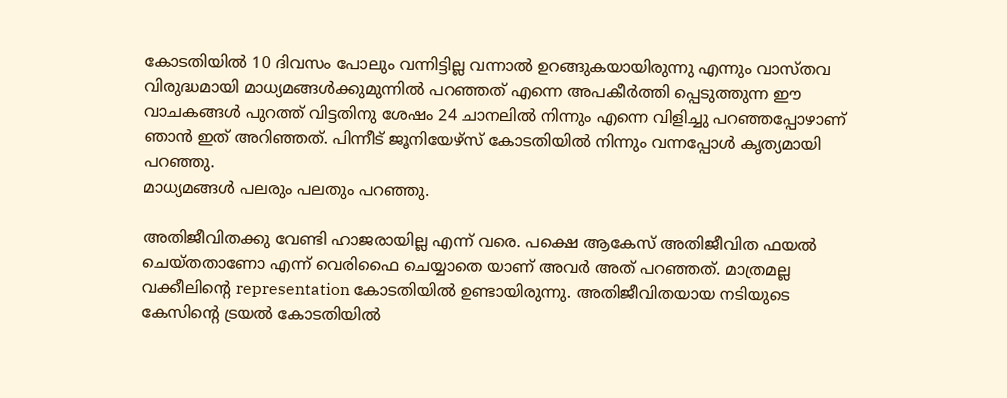കോടതിയിൽ 10 ദിവസം പോലും വന്നിട്ടില്ല വന്നാൽ ഉറങ്ങുകയായിരുന്നു എന്നും വാസ്തവ വിരുദ്ധമായി മാധ്യമങ്ങൾക്കുമുന്നിൽ പറഞ്ഞത് എന്നെ അപകീർത്തി പ്പെടുത്തുന്ന ഈ വാചകങ്ങൾ പുറത്ത് വിട്ടതിനു ശേഷം 24 ചാനലിൽ നിന്നും എന്നെ വിളിച്ചു പറഞ്ഞപ്പോഴാണ് ഞാൻ ഇത് അറിഞ്ഞത്. പിന്നീട് ജൂനിയേഴ്സ് കോടതിയിൽ നിന്നും വന്നപ്പോൾ കൃത്യമായി പറഞ്ഞു.
മാധ്യമങ്ങൾ പലരും പലതും പറഞ്ഞു.

അതിജീവിതക്കു വേണ്ടി ഹാജരായില്ല എന്ന് വരെ. പക്ഷെ ആകേസ് അതിജീവിത ഫയൽ ചെയ്തതാണോ എന്ന് വെരിഫൈ ചെയ്യാതെ യാണ് അവർ അത് പറഞ്ഞത്. മാത്രമല്ല വക്കീലിൻ്റെ representation കോടതിയിൽ ഉണ്ടായിരുന്നു. അതിജീവിതയായ നടിയുടെ കേസിൻ്റെ ട്രയൽ കോടതിയിൽ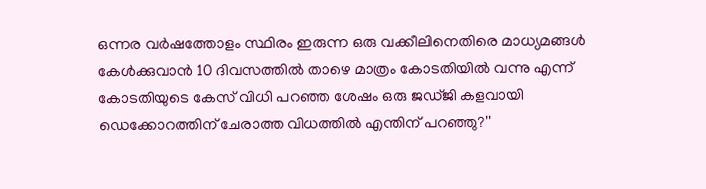ഒന്നര വർഷത്തോളം സ്ഥിരം ഇരുന്ന ഒരു വക്കീലിനെതിരെ മാധ്യമങ്ങൾ കേൾക്കുവാൻ 10 ദിവസത്തിൽ താഴെ മാത്രം കോടതിയിൽ വന്നു എന്ന് കോടതിയുടെ കേസ് വിധി പറഞ്ഞ ശേഷം ഒരു ജഡ്ജി കളവായി ഡെക്കോറത്തിന് ചേരാത്ത വിധത്തിൽ എന്തിന് പറഞ്ഞു?''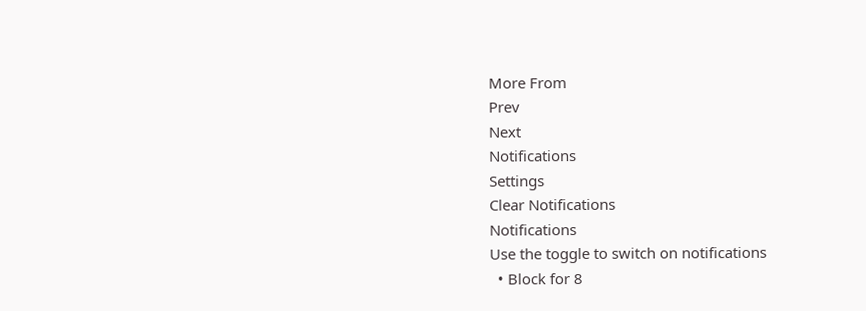More From
Prev
Next
Notifications
Settings
Clear Notifications
Notifications
Use the toggle to switch on notifications
  • Block for 8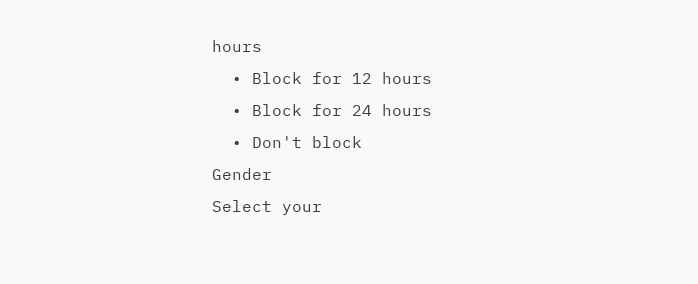hours
  • Block for 12 hours
  • Block for 24 hours
  • Don't block
Gender
Select your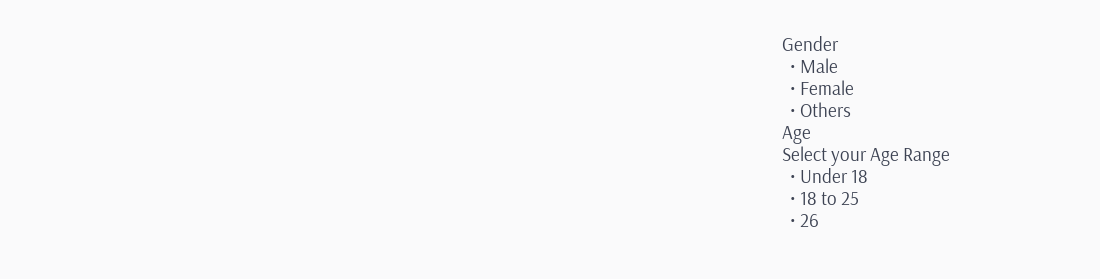Gender
  • Male
  • Female
  • Others
Age
Select your Age Range
  • Under 18
  • 18 to 25
  • 26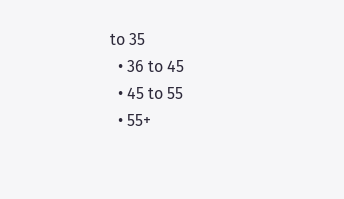to 35
  • 36 to 45
  • 45 to 55
  • 55+